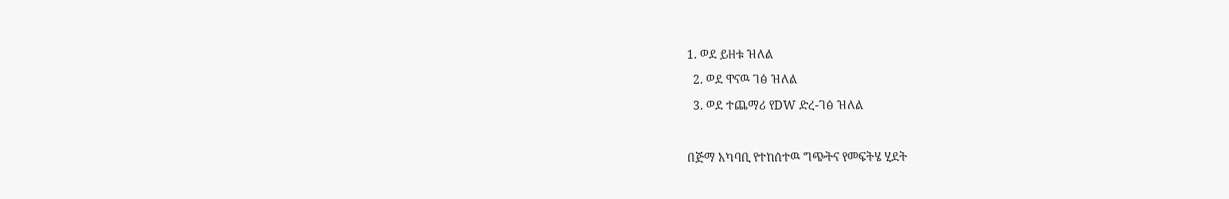1. ወደ ይዘቱ ዝለል
  2. ወደ ዋናዉ ገፅ ዝለል
  3. ወደ ተጨማሪ የDW ድረ-ገፅ ዝለል

በጅማ አካባቢ የተከሰተዉ ግጭትና የመፍትሄ ሂደት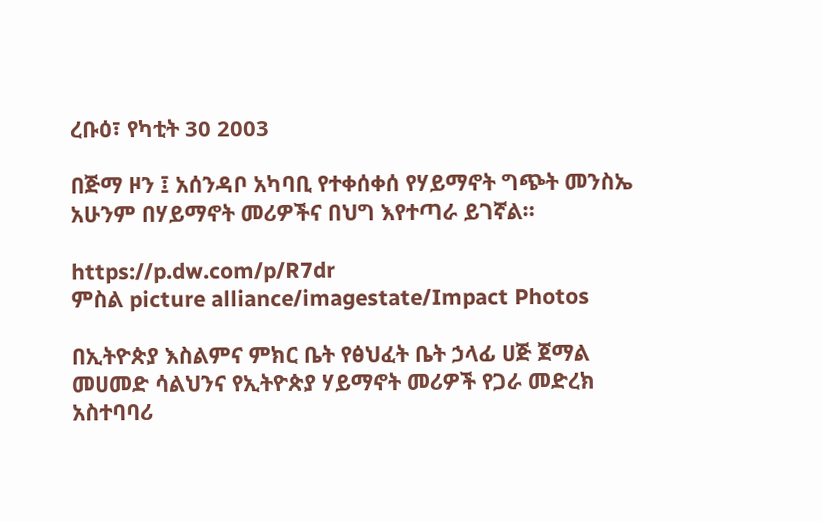ረቡዕ፣ የካቲት 30 2003

በጅማ ዞን ፤ አሰንዳቦ አካባቢ የተቀሰቀሰ የሃይማኖት ግጭት መንስኤ አሁንም በሃይማኖት መሪዎችና በህግ እየተጣራ ይገኛል።

https://p.dw.com/p/R7dr
ምስል picture alliance/imagestate/Impact Photos

በኢትዮጵያ እስልምና ምክር ቤት የፅህፈት ቤት ኃላፊ ሀጅ ጀማል መሀመድ ሳልህንና የኢትዮጵያ ሃይማኖት መሪዎች የጋራ መድረክ አስተባባሪ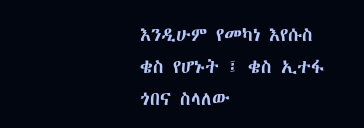እንዲሁም የመካነ እየሱስ ቄስ የሆኑት ፤ ቄስ ኢተፋ ጎበና ስላለው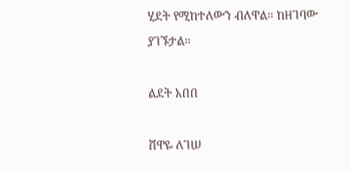ሂደት የሚከተለውን ብለዋል። ከዘገባው ያገኙታል።

ልደት አበበ

ሸዋዬ ለገሠ